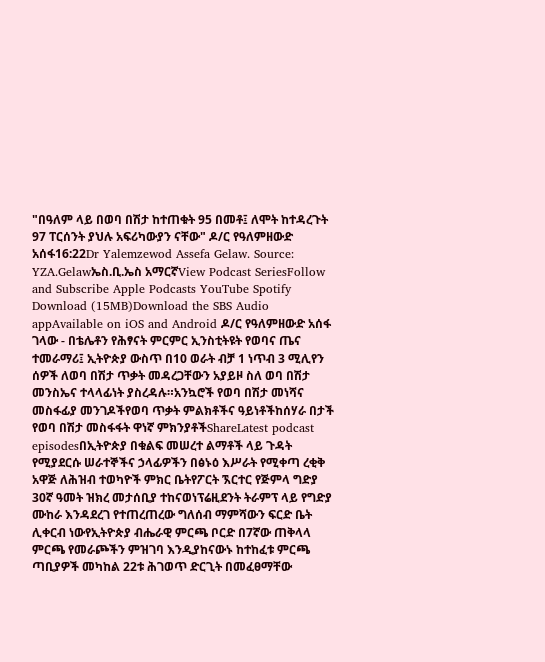"በዓለም ላይ በወባ በሽታ ከተጠቁት 95 በመቶ፤ ለሞት ከተዳረጉት 97 ፐርሰንት ያህሉ አፍሪካውያን ናቸው" ዶ/ር የዓለምዘውድ አሰፋ16:22Dr Yalemzewod Assefa Gelaw. Source: YZA.Gelawኤስ.ቢ.ኤስ አማርኛView Podcast SeriesFollow and Subscribe Apple Podcasts YouTube Spotify Download (15MB)Download the SBS Audio appAvailable on iOS and Android ዶ/ር የዓለምዘውድ አሰፋ ገላው - በቴሌቶን የሕፃናት ምርምር ኢንስቲትዩት የወባና ጤና ተመራማሪ፤ ኢትዮጵያ ውስጥ በ10 ወራት ብቻ 1 ነጥብ 3 ሚሊየን ሰዎች ለወባ በሽታ ጥቃት መዳረጋቸውን አያይዞ ስለ ወባ በሽታ መንስኤና ተላላፊነት ያስረዳሉ።አንኳሮች የወባ በሽታ መነሻና መስፋፊያ መንገዶችየወባ ጥቃት ምልክቶችና ዓይነቶችከሰሃራ በታች የወባ በሽታ መስፋፋት ዋነኛ ምክንያቶችShareLatest podcast episodesበኢትዮጵያ በቁልፍ መሠረተ ልማቶች ላይ ጉዳት የሚያደርሱ ሠራተኞችና ኃላፊዎችን በፅኑዕ እሥራት የሚቀጣ ረቂቅ አዋጅ ለሕዝብ ተወካዮች ምክር ቤትየፖርት ኧርተር የጅምላ ግድያ 30ኛ ዓመት ዝክረ መታሰቢያ ተከናወነፕሬዚደንት ትራምፕ ላይ የግድያ ሙከራ እንዳደረገ የተጠረጠረው ግለሰብ ማምሻውን ፍርድ ቤት ሊቀርብ ነውየኢትዮጵያ ብሔራዊ ምርጫ ቦርድ በ7ኛው ጠቅላላ ምርጫ የመራጮችን ምዝገባ እንዲያከናውኑ ከተከፈቱ ምርጫ ጣቢያዎች መካከል 22ቱ ሕገወጥ ድርጊት በመፈፀማቸው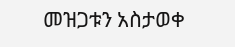መዝጋቱን አስታወቀ